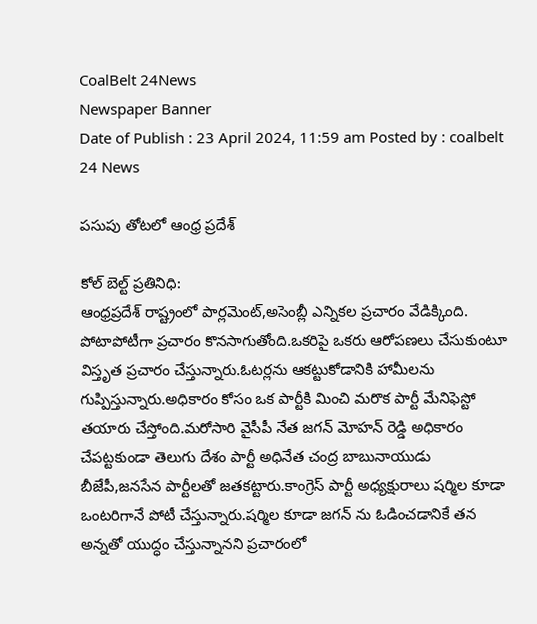CoalBelt 24News
Newspaper Banner
Date of Publish : 23 April 2024, 11:59 am Posted by : coalbelt 24 News

పసుపు తోటలో ఆంధ్ర ప్రదేశ్

కోల్ బెల్ట్ ప్రతినిధి:
ఆంధ్రప్రదేశ్ రాష్ట్రంలో పార్లమెంట్,అసెంబ్లీ ఎన్నికల ప్రచారం వేడిక్కింది. పోటాపోటీగా ప్రచారం కొనసాగుతోంది.ఒకరిపై ఒకరు ఆరోపణలు చేసుకుంటూ విస్తృత ప్రచారం చేస్తున్నారు.ఓటర్లను ఆకట్టుకోడానికి హామీలను గుప్పిస్తున్నారు.అధికారం కోసం ఒక పార్టీకి మించి మరొక పార్టీ మేనిఫెస్టో తయారు చేస్తోంది.మరోసారి వైసీపీ నేత జగన్ మోహన్ రెడ్డి అధికారం చేపట్టకుండా తెలుగు దేశం పార్టీ అధినేత చంద్ర బాబునాయుడు బీజేపీ,జనసేన పార్టీలతో జతకట్టారు.కాంగ్రెస్ పార్టీ అధ్యక్షురాలు షర్మిల కూడా ఒంటరిగానే పోటీ చేస్తున్నారు.షర్మిల కూడా జగన్ ను ఓడించడానికే తన అన్నతో యుద్ధం చేస్తున్నానని ప్రచారంలో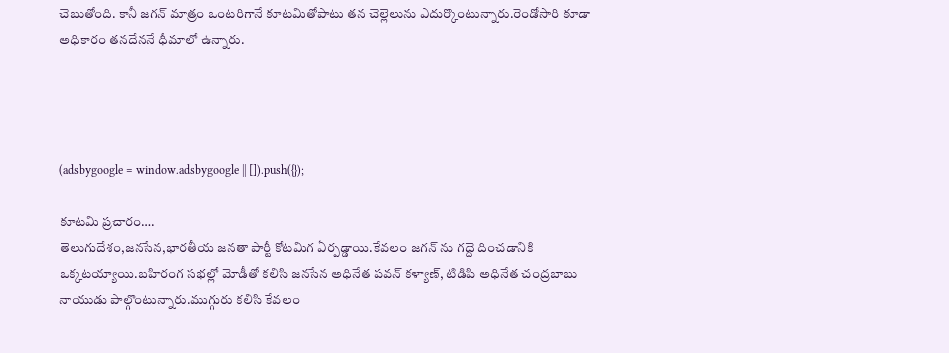చెబుతోంది. కానీ జగన్ మాత్రం ఒంటరిగానే కూటమితోపాటు తన చెల్లెలును ఎదుర్కొంటున్నారు.రెండోసారి కూడా అధికారం తనదేననే ధీమాలో ఉన్నారు.




(adsbygoogle = window.adsbygoogle || []).push({});

కూటమి ప్రచారం….
తెలుగుదేశం,జనసేన,భారతీయ జనతా పార్టీ కోటమిగ ఏర్పడ్డాయి.కేవలం జగన్ ను గద్దె దించడానికి ఒక్కటయ్యాయి.బహిరంగ సభల్లో మోడీతో కలిసి జనసేన అధినేత పవన్ కళ్యాణ్, టిడిపి అధినేత చంద్రబాబు నాయుడు పాల్గొంటున్నారు.ముగ్గురు కలిసి కేవలం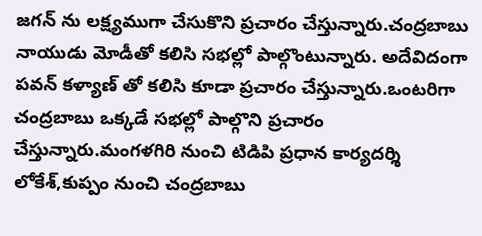జగన్ ను లక్ష్యముగా చేసుకొని ప్రచారం చేస్తున్నారు.చంద్రబాబు నాయుడు మోడీతో కలిసి సభల్లో పాల్గొంటున్నారు. అదేవిదంగా పవన్ కళ్యాణ్ తో కలిసి కూడా ప్రచారం చేస్తున్నారు.ఒంటరిగా చంద్రబాబు ఒక్కడే సభల్లో పాల్గొని ప్రచారం చేస్తున్నారు.మంగళగిరి నుంచి టిడిపి ప్రధాన కార్యదర్శి లోకేశ్,కుప్పం నుంచి చంద్రబాబు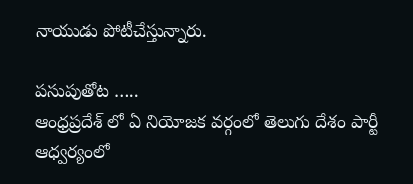నాయుడు పోటీచేస్తున్నారు.

పసుపుతోట …..
ఆంధ్రప్రదేశ్ లో ఏ నియోజక వర్గంలో తెలుగు దేశం పార్టీ ఆధ్వర్యంలో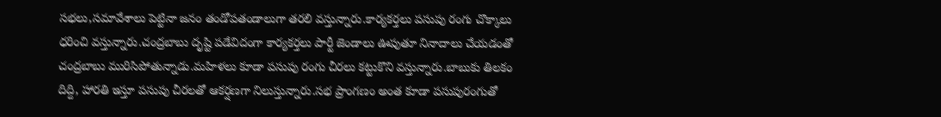సభలు,సమావేశాలు పెట్టినా జనం తండోపతండాలుగా తరలి వస్తున్నారు.కార్యకర్తలు పసుపు రంగు చొక్కాలు ధరించి వస్తున్నారు.చంద్రబాబు దృష్టి పడేవిదంగా కార్యకర్తలు పార్టీ జెండాలు ఊపుతూ నినాదాలు చేయడంతో చంద్రబాబు మురిసిపోతున్నాడు.మహిళలు కూడా పసుపు రంగు చీరలు కట్టుకొని వస్తున్నారు.బాబుకు తిలకం దిద్ది, హారతి ఇస్తూ పసుపు చీరలతో ఆకర్షణగా నిలుస్తున్నారు.సభ ప్రాంగణం అంత కూడా పసుపురంగుతో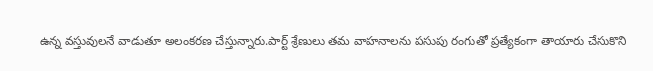ఉన్న వస్తువులనే వాడుతూ అలంకరణ చేస్తున్నారు.పార్ట్ శ్రేణులు తమ వాహనాలను పసుపు రంగుతో ప్రత్యేకంగా తాయారు చేసుకొని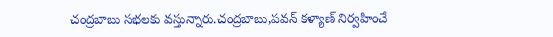చంద్రబాబు సభలకు వస్తున్నారు.చంద్రబాబు,పవన్ కళ్యాణ్ నిర్వహించే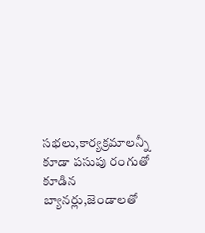సభలు,కార్యక్రమాలన్నీ కూడా పసుపు రంగుతో కూడిన బ్యానర్లు,జెండాలతో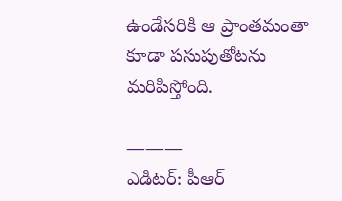ఉండేసరికి ఆ ప్రాంతమంతా కూడా పసుపుతోటను మరిపిస్తోంది.

———
ఎడిటర్: పీఆర్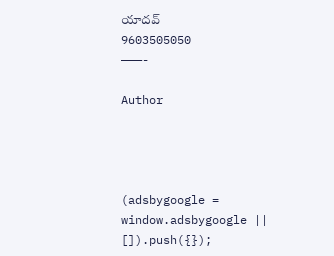యాదవ్
9603505050
———-

Author




(adsbygoogle = window.adsbygoogle || []).push({});